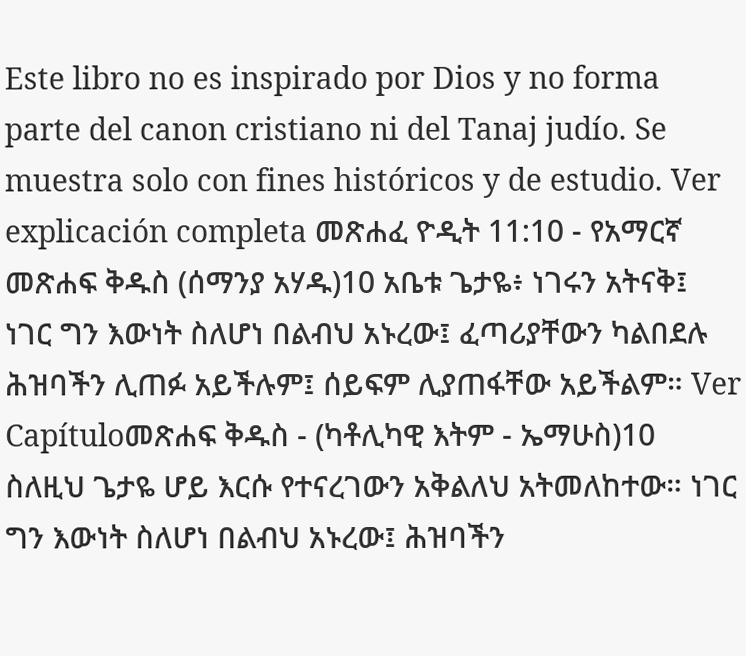Este libro no es inspirado por Dios y no forma parte del canon cristiano ni del Tanaj judío. Se muestra solo con fines históricos y de estudio. Ver explicación completa መጽሐፈ ዮዲት 11:10 - የአማርኛ መጽሐፍ ቅዱስ (ሰማንያ አሃዱ)10 አቤቱ ጌታዬ፥ ነገሩን አትናቅ፤ ነገር ግን እውነት ስለሆነ በልብህ አኑረው፤ ፈጣሪያቸውን ካልበደሉ ሕዝባችን ሊጠፉ አይችሉም፤ ሰይፍም ሊያጠፋቸው አይችልም። Ver Capítuloመጽሐፍ ቅዱስ - (ካቶሊካዊ እትም - ኤማሁስ)10 ስለዚህ ጌታዬ ሆይ እርሱ የተናረገውን አቅልለህ አትመለከተው። ነገር ግን እውነት ስለሆነ በልብህ አኑረው፤ ሕዝባችን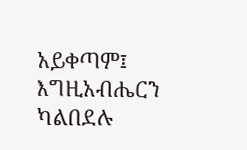አይቀጣም፤ እግዚአብሔርን ካልበደሉ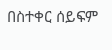በስተቀር ሰይፍም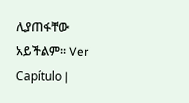ሊያጠፋቸው አይችልም። Ver Capítulo |